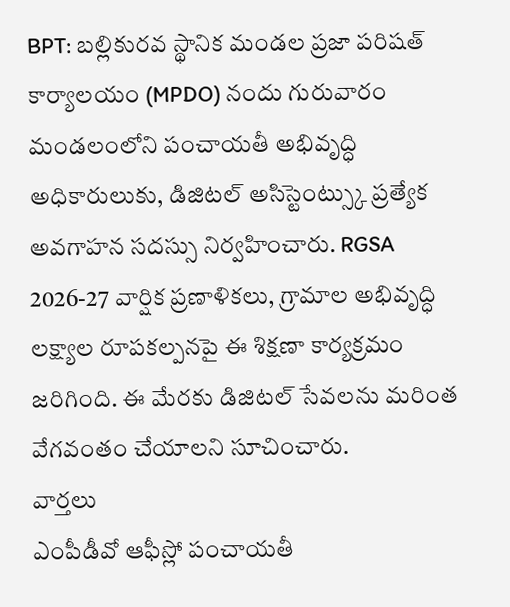BPT: బల్లికురవ స్థానిక మండల ప్రజా పరిషత్ కార్యాలయం (MPDO) నందు గురువారం మండలంలోని పంచాయతీ అభివృద్ధి అధికారులుకు, డిజిటల్ అసిస్టెంట్స్కు ప్రత్యేక అవగాహన సదస్సు నిర్వహించారు. RGSA 2026-27 వార్షిక ప్రణాళికలు, గ్రామాల అభివృద్ధి లక్ష్యాల రూపకల్పనపై ఈ శిక్షణా కార్యక్రమం జరిగింది. ఈ మేరకు డిజిటల్ సేవలను మరింత వేగవంతం చేయాలని సూచించారు.
వార్తలు
ఎంపీడీవో ఆఫీస్లో పంచాయతీ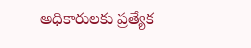అధికారులకు ప్రత్యేక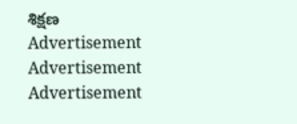శిక్షణ
Advertisement
Advertisement
Advertisement